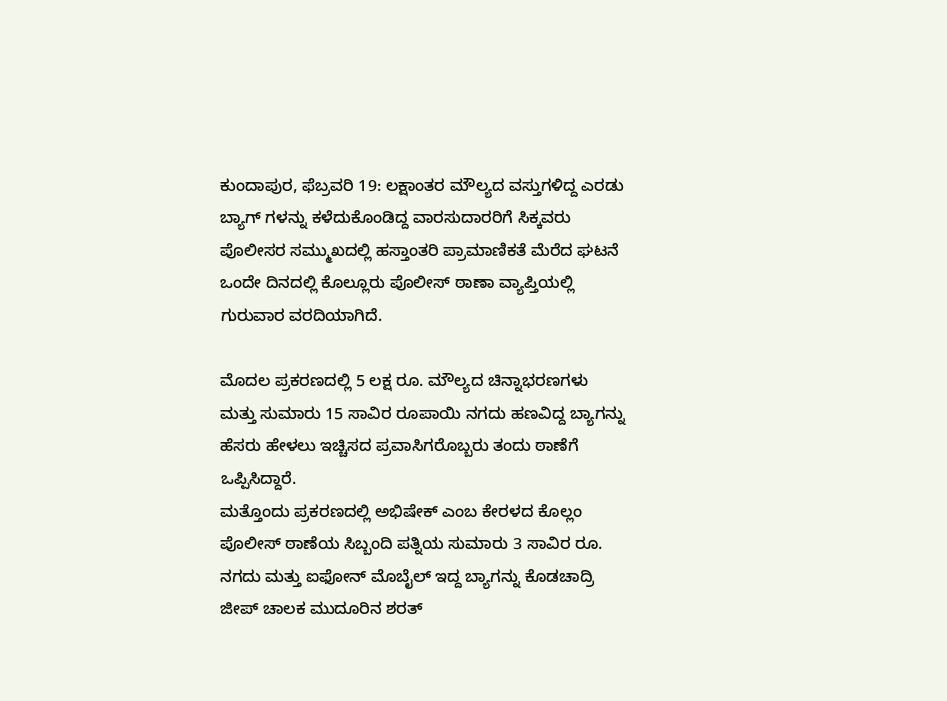ಕುಂದಾಪುರ, ಫೆಬ್ರವರಿ 19: ಲಕ್ಷಾಂತರ ಮೌಲ್ಯದ ವಸ್ತುಗಳಿದ್ದ ಎರಡು ಬ್ಯಾಗ್ ಗಳನ್ನು ಕಳೆದುಕೊಂಡಿದ್ದ ವಾರಸುದಾರರಿಗೆ ಸಿಕ್ಕವರು ಪೊಲೀಸರ ಸಮ್ಮುಖದಲ್ಲಿ ಹಸ್ತಾಂತರಿ ಪ್ರಾಮಾಣಿಕತೆ ಮೆರೆದ ಘಟನೆ ಒಂದೇ ದಿನದಲ್ಲಿ ಕೊಲ್ಲೂರು ಪೊಲೀಸ್ ಠಾಣಾ ವ್ಯಾಪ್ತಿಯಲ್ಲಿ ಗುರುವಾರ ವರದಿಯಾಗಿದೆ.

ಮೊದಲ ಪ್ರಕರಣದಲ್ಲಿ 5 ಲಕ್ಷ ರೂ. ಮೌಲ್ಯದ ಚಿನ್ನಾಭರಣಗಳು ಮತ್ತು ಸುಮಾರು 15 ಸಾವಿರ ರೂಪಾಯಿ ನಗದು ಹಣವಿದ್ದ ಬ್ಯಾಗನ್ನು ಹೆಸರು ಹೇಳಲು ಇಚ್ಚಿಸದ ಪ್ರವಾಸಿಗರೊಬ್ಬರು ತಂದು ಠಾಣೆಗೆ ಒಪ್ಪಿಸಿದ್ದಾರೆ.
ಮತ್ತೊಂದು ಪ್ರಕರಣದಲ್ಲಿ ಅಭಿಷೇಕ್ ಎಂಬ ಕೇರಳದ ಕೊಲ್ಲಂ ಪೊಲೀಸ್ ಠಾಣೆಯ ಸಿಬ್ಬಂದಿ ಪತ್ನಿಯ ಸುಮಾರು 3 ಸಾವಿರ ರೂ. ನಗದು ಮತ್ತು ಐಫೋನ್ ಮೊಬೈಲ್ ಇದ್ದ ಬ್ಯಾಗನ್ನು ಕೊಡಚಾದ್ರಿ ಜೀಪ್ ಚಾಲಕ ಮುದೂರಿನ ಶರತ್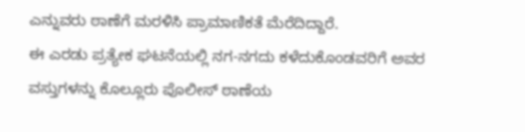ಎನ್ನುವರು ಠಾಣೆಗೆ ಮರಳಿಸಿ ಪ್ರಾಮಾಣಿಕತೆ ಮೆರೆದಿದ್ದಾರೆ.
ಈ ಎರಡು ಪ್ರತ್ಯೇಕ ಘಟನೆಯಲ್ಲಿ ನಗ-ನಗದು ಕಳೆದುಕೊಂಡವರಿಗೆ ಅವರ ವಸ್ತುಗಳನ್ನು ಕೊಲ್ಲೂರು ಪೊಲೀಸ್ ಠಾಣೆಯ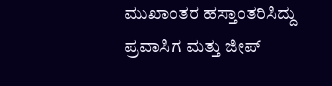ಮುಖಾಂತರ ಹಸ್ತಾಂತರಿಸಿದ್ದು ಪ್ರವಾಸಿಗ ಮತ್ತು ಜೀಪ್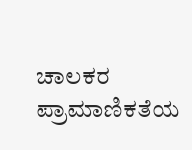ಚಾಲಕರ ಪ್ರಾಮಾಣಿಕತೆಯ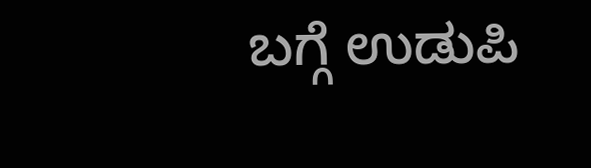ಬಗ್ಗೆ ಉಡುಪಿ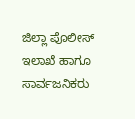ಜಿಲ್ಲಾ ಪೊಲೀಸ್ ಇಲಾಖೆ ಹಾಗೂ ಸಾರ್ವಜನಿಕರು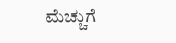ಮೆಚ್ಚುಗೆ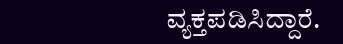ವ್ಯಕ್ತಪಡಿಸಿದ್ದಾರೆ.